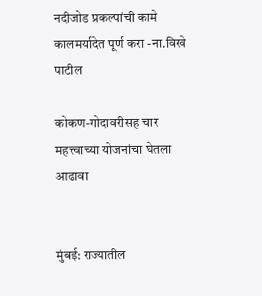नदीजोड प्रकल्पांची कामे कालमर्यादेत पूर्ण करा -ना.विखे पाटील

कोकण-गोदावरीसह चार महत्त्वाच्या योजनांचा घेतला आढावा


मुंबई: राज्यातील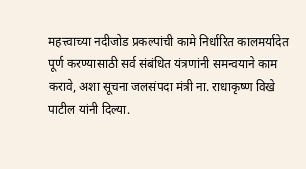महत्त्वाच्या नदीजोड प्रकल्पांची कामे निर्धारित कालमर्यादेत पूर्ण करण्यासाठी सर्व संबंधित यंत्रणांनी समन्वयाने काम करावे, अशा सूचना जलसंपदा मंत्री ना. राधाकृष्ण विखे पाटील यांनी दिल्या.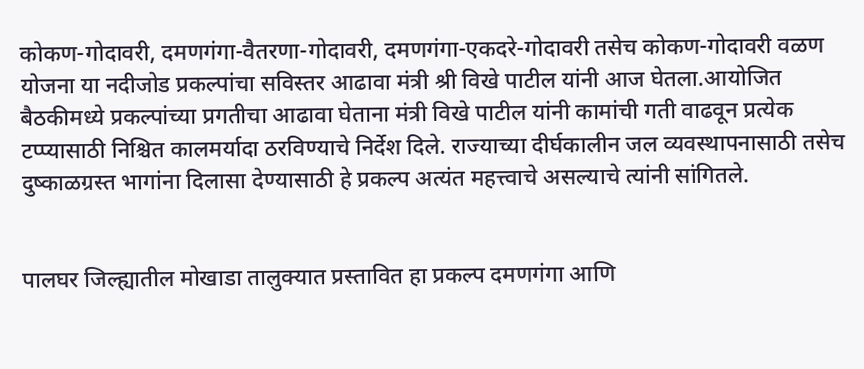कोकण-गोदावरी, दमणगंगा-वैतरणा-गोदावरी, दमणगंगा-एकदरे-गोदावरी तसेच कोकण-गोदावरी वळण योजना या नदीजोड प्रकल्पांचा सविस्तर आढावा मंत्री श्री विखे पाटील यांनी आज घेतला.आयोजित बैठकीमध्ये प्रकल्पांच्या प्रगतीचा आढावा घेताना मंत्री विखे पाटील यांनी कामांची गती वाढवून प्रत्येक टप्प्यासाठी निश्चित कालमर्यादा ठरविण्याचे निर्देश दिले. राज्याच्या दीर्घकालीन जल व्यवस्थापनासाठी तसेच दुष्काळग्रस्त भागांना दिलासा देण्यासाठी हे प्रकल्प अत्यंत महत्त्वाचे असल्याचे त्यांनी सांगितले.


पालघर जिल्ह्यातील मोखाडा तालुक्यात प्रस्तावित हा प्रकल्प दमणगंगा आणि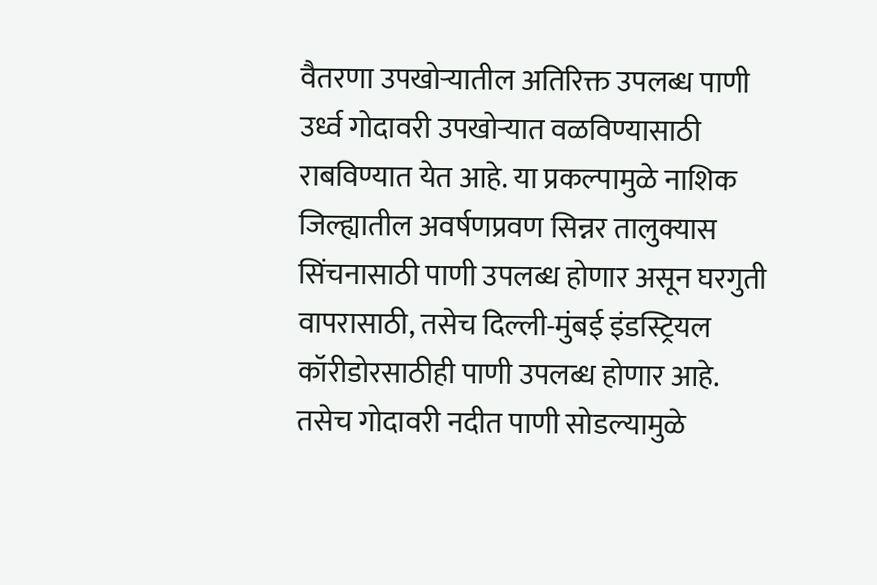वैतरणा उपखोऱ्यातील अतिरिक्त उपलब्ध पाणी उर्ध्व गोदावरी उपखोऱ्यात वळविण्यासाठी राबविण्यात येत आहे. या प्रकल्पामुळे नाशिक जिल्ह्यातील अवर्षणप्रवण सिन्नर तालुक्यास सिंचनासाठी पाणी उपलब्ध होणार असून घरगुती वापरासाठी, तसेच दिल्ली-मुंबई इंडस्ट्रियल कॉरीडोरसाठीही पाणी उपलब्ध होणार आहे. तसेच गोदावरी नदीत पाणी सोडल्यामुळे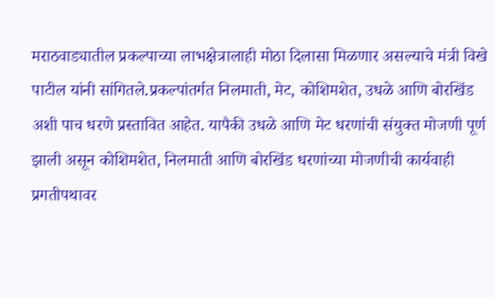मराठवाड्यातील प्रकल्पाच्या लाभक्षेत्रालाही मोठा दिलासा मिळणार असल्याचे मंत्री विखे पाटील यांनी सांगितले.प्रकल्पांतर्गत निलमाती, मेट, कोशिमशेत, उधळे आणि बोरखिंड अशी पाच धरणे प्रस्तावित आहेत. यापैकी उधळे आणि मेट धरणांची संयुक्त मोजणी पूर्ण झाली असून कोशिमशेत, निलमाती आणि बोरखिंड धरणांच्या मोजणीची कार्यवाही प्रगतीपथावर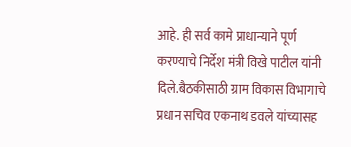आहे. ही सर्व कामे प्राधान्याने पूर्ण करण्याचे निर्देश मंत्री विखे पाटील यांनी दिले.बैठकीसाठी ग्राम विकास विभागाचे प्रधान सचिव एकनाथ डवले यांच्यासह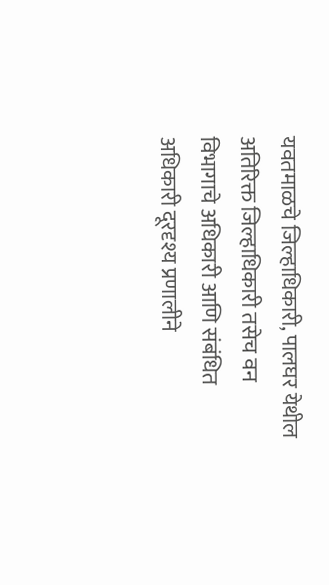यवतमाळचे जिल्हाधिकारी, पालघर येथील अतिरिक्त जिल्हाधिकारी तसेच वन विभागाचे अधिकारी आणि संबंधित अधिकारी दूरदृश्य प्रणालीने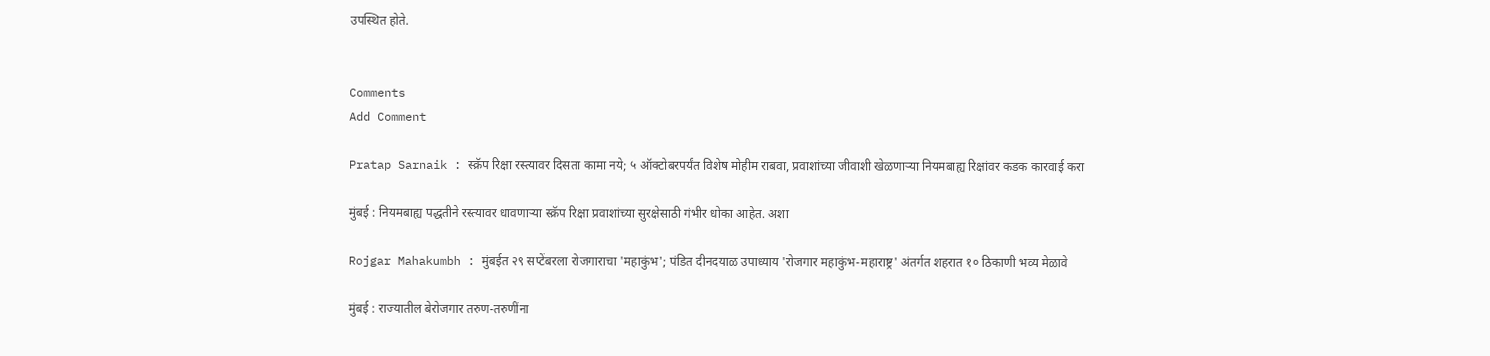उपस्थित होते.


Comments
Add Comment

Pratap Sarnaik : स्क्रॅप रिक्षा रस्त्यावर दिसता कामा नये; ५ ऑक्टोबरपर्यंत विशेष मोहीम राबवा, प्रवाशांच्या जीवाशी खेळणाऱ्या नियमबाह्य रिक्षांवर कडक कारवाई करा

मुंबई : नियमबाह्य पद्धतीने रस्त्यावर धावणाऱ्या स्क्रॅप रिक्षा प्रवाशांच्या सुरक्षेसाठी गंभीर धोका आहेत. अशा

Rojgar Mahakumbh : मुंबईत २९ सप्टेंबरला रोजगाराचा 'महाकुंभ'; पंडित दीनदयाळ उपाध्याय 'रोजगार महाकुंभ-महाराष्ट्र' अंतर्गत शहरात १० ठिकाणी भव्य मेळावे

मुंबई : राज्यातील बेरोजगार तरुण-तरुणींना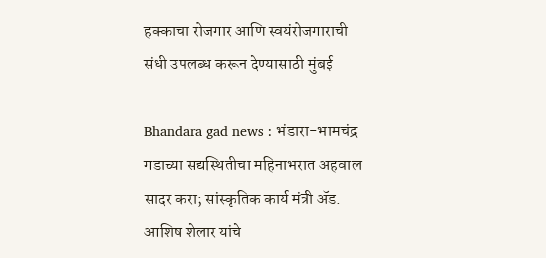हक्काचा रोजगार आणि स्वयंरोजगाराची संधी उपलब्ध करून देण्यासाठी मुंबई

Bhandara gad news : भंडारा-भामचंद्र गडाच्या सद्यस्थितीचा महिनाभरात अहवाल सादर करा; सांस्कृतिक कार्य मंत्री ॲड. आशिष शेलार यांचे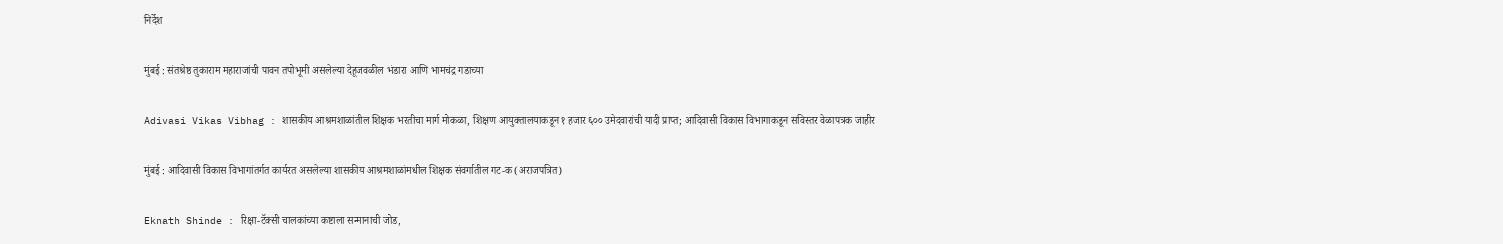निर्देश

मुंबई : संतश्रेष्ठ तुकाराम महाराजांची पावन तपोभूमी असलेल्या देहूजवळील भंडारा आणि भामचंद्र गडाच्या

Adivasi Vikas Vibhag : शासकीय आश्रमशाळांतील शिक्षक भरतीचा मार्ग मोकळा, शिक्षण आयुक्तालयाकडून १ हजार ६०० उमेदवारांची यादी प्राप्त; आदिवासी विकास विभागाकडून सविस्तर वेळापत्रक जाहीर

मुंबई : आदिवासी विकास विभागांतर्गत कार्यरत असलेल्या शासकीय आश्रमशाळांमधील शिक्षक संवर्गातील गट-क (अराजपत्रित)

Eknath Shinde : रिक्षा-टॅक्सी चालकांच्या कष्टाला सन्मानाची जोड,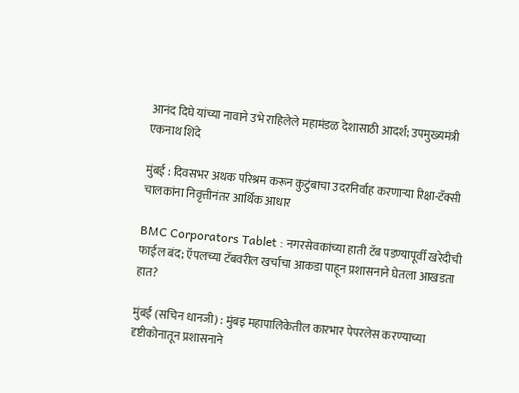आनंद दिघे यांच्या नावाने उभे राहिलेले महामंडळ देशासाठी आदर्श; उपमुख्यमंत्री एकनाथ शिंदे

मुंबई : दिवसभर अथक परिश्रम करून कुटुंबाचा उदरनिर्वाह करणाऱ्या रिक्षा-टॅक्सी चालकांना निवृत्तीनंतर आर्थिक आधार

BMC Corporators Tablet : नगरसेवकांच्या हाती टॅब पडण्यापूर्वी खरेदीची फाईल बंद; ऍपलच्या टॅबवरील खर्चाचा आकडा पाहून प्रशासनाने घेतला आखडता हात?

मुंबई (सचिन धानजी) : मुंबइ महापालिकेतील कारभार पेपरलेस करण्याच्या दृष्टीकोनातून प्रशासनाने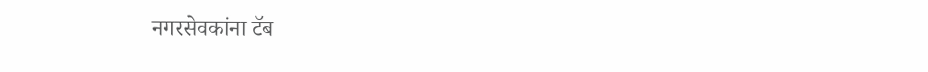नगरसेवकांना टॅब